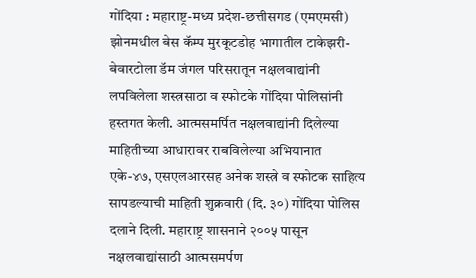गोंदिया : महाराष्ट्र-मध्य प्रदेश-छत्तीसगड (एमएमसी) झोनमधील बेस कॅम्प मुरकूटडोह भागातील टाकेझरी-बेवारटोला डॅम जंगल परिसरातून नक्षलवाद्यांनी लपविलेला शस्त्रसाठा व स्फोटके गोंदिया पोलिसांनी हस्तगत केली. आत्मसमर्पित नक्षलवाद्यांनी दिलेल्या माहितीच्या आधारावर राबविलेल्या अभियानात एके-४७, एसएलआरसह अनेक शस्त्रे व स्फोटक साहित्य सापडल्याची माहिती शुक्रवारी (दि. ३०) गोंदिया पोलिस दलाने दिली. महाराष्ट्र शासनाने २००५ पासून नक्षलवाद्यांसाठी आत्मसमर्पण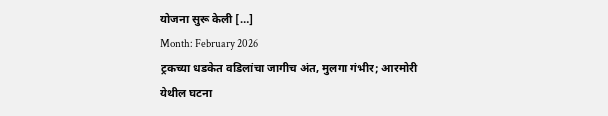योजना सुरू केली […]
Month: February 2026
ट्रकच्या धडकेत वडिलांचा जागीच अंत, मुलगा गंभीर; आरमोरी येथील घटना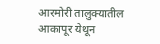आरमोरी तालुक्यातील आकापूर येथून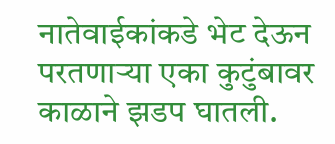नातेवाईकांकडे भेट देऊन परतणाऱ्या एका कुटुंबावर काळाने झडप घातली.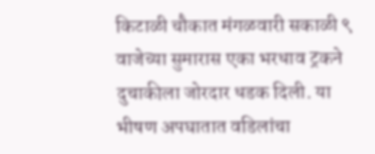किटाळी चौकात मंगळवारी सकाळी ९ वाजेच्या सुमारास एका भरधाव ट्रकने दुचाकीला जोरदार धडक दिली. या भीषण अपघातात वडिलांचा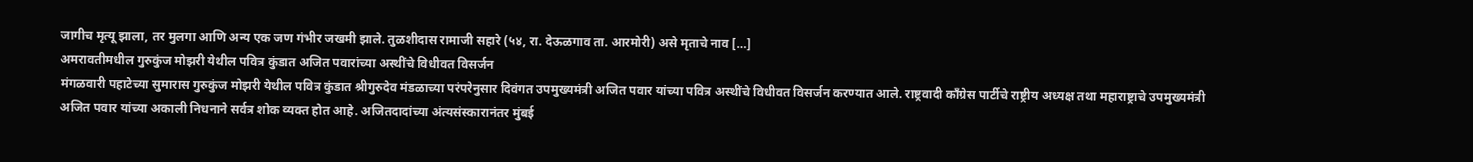जागीच मृत्यू झाला, तर मुलगा आणि अन्य एक जण गंभीर जखमी झाले. तुळशीदास रामाजी सहारे (५४, रा. देऊळगाव ता. आरमोरी) असे मृताचे नाव […]
अमरावतीमधील गुरुकुंज मोझरी येथील पवित्र कुंडात अजित पवारांच्या अस्थींचे विधीवत विसर्जन
मंगळवारी पहाटेच्या सुमारास गुरुकुंज मोझरी येथील पवित्र कुंडात श्रीगुरुदेव मंडळाच्या परंपरेनुसार दिवंगत उपमुख्यमंत्री अजित पवार यांच्या पवित्र अस्थींचे विधीवत विसर्जन करण्यात आले. राष्ट्रवादी काँग्रेस पार्टीचे राष्ट्रीय अध्यक्ष तथा महाराष्ट्राचे उपमुख्यमंत्री अजित पवार यांच्या अकाली निधनाने सर्वत्र शोक व्यक्त होत आहे. अजितदादांच्या अंत्यसंस्कारानंतर मुंबई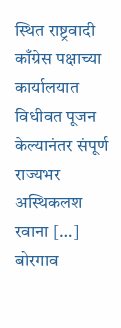स्थित राष्ट्रवादी काँग्रेस पक्षाच्या कार्यालयात विधीवत पूजन केल्यानंतर संपूर्ण राज्यभर अस्थिकलश रवाना […]
बोरगाव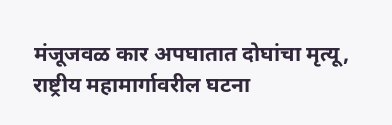मंजूजवळ कार अपघातात दोघांचा मृत्यू, राष्ट्रीय महामार्गावरील घटना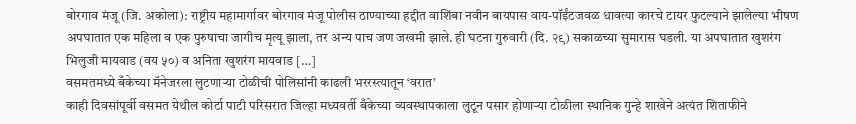बोरगाव मंजू (जि. अकोला): राष्ट्रीय महामार्गावर बोरगाव मंजू पोलीस ठाण्याच्या हद्दीत वाशिंबा नवीन बायपास वाय-पॉईंटजवळ धावत्या कारचे टायर फुटल्याने झालेल्या भीषण अपघातात एक महिला व एक पुरुषाचा जागीच मृत्यू झाला, तर अन्य पाच जण जखमी झाले. ही घटना गुरुवारी (दि. २९) सकाळच्या सुमारास घडली. या अपघातात खुशरंग भिलुजी मायवाड (वय ५०) व अनिता खुशरंग मायवाड […]
वसमतमध्ये बँकेच्या मॅनेजरला लुटणाऱ्या टोळीची पोलिसांनी काढली भररस्त्यातून ‘वरात’
काही दिवसांपूर्वी वसमत येथील कोर्टा पाटी परिसरात जिल्हा मध्यवर्ती बँकेच्या व्यवस्थापकाला लुटून पसार होणाऱ्या टोळीला स्थानिक गुन्हे शाखेने अत्यंत शिताफीने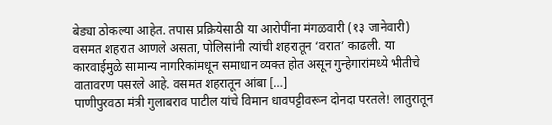बेड्या ठोकल्या आहेत. तपास प्रक्रियेसाठी या आरोपींना मंगळवारी (१३ जानेवारी) वसमत शहरात आणले असता, पोलिसांनी त्यांची शहरातून ‘वरात’ काढली. या कारवाईमुळे सामान्य नागरिकांमधून समाधान व्यक्त होत असून गुन्हेगारांमध्ये भीतीचे वातावरण पसरले आहे. वसमत शहरातून आंबा […]
पाणीपुरवठा मंत्री गुलाबराव पाटील यांचे विमान धावपट्टीवरून दोनदा परतले! लातुरातून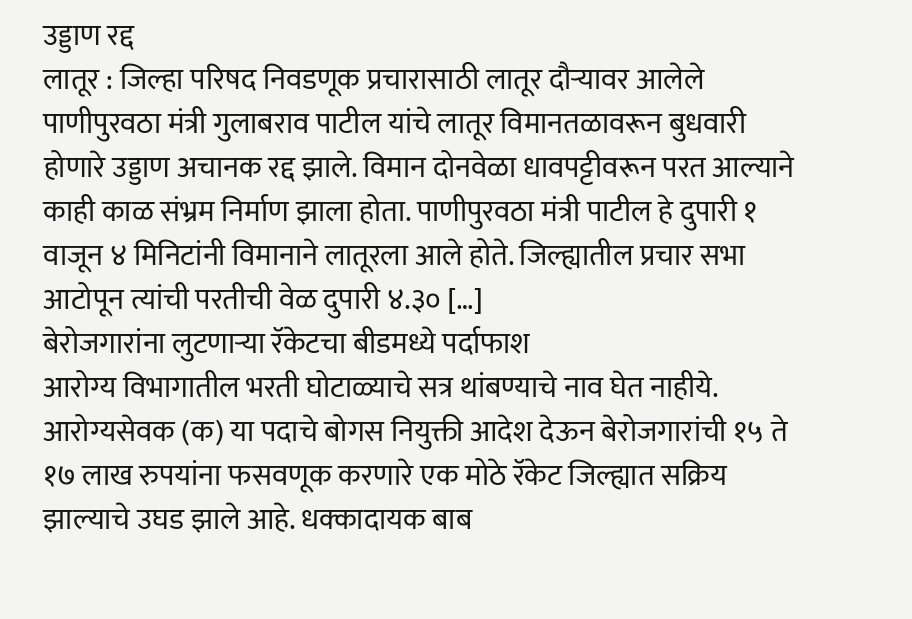उड्डाण रद्द
लातूर : जिल्हा परिषद निवडणूक प्रचारासाठी लातूर दौऱ्यावर आलेले पाणीपुरवठा मंत्री गुलाबराव पाटील यांचे लातूर विमानतळावरून बुधवारी होणारे उड्डाण अचानक रद्द झाले. विमान दोनवेळा धावपट्टीवरून परत आल्याने काही काळ संभ्रम निर्माण झाला होता. पाणीपुरवठा मंत्री पाटील हे दुपारी १ वाजून ४ मिनिटांनी विमानाने लातूरला आले होते. जिल्ह्यातील प्रचार सभा आटोपून त्यांची परतीची वेळ दुपारी ४.३० […]
बेरोजगारांना लुटणाऱ्या रॅकेटचा बीडमध्ये पर्दाफाश
आरोग्य विभागातील भरती घोटाळ्याचे सत्र थांबण्याचे नाव घेत नाहीये. आरोग्यसेवक (क) या पदाचे बोगस नियुक्ती आदेश देऊन बेरोजगारांची १५ ते १७ लाख रुपयांना फसवणूक करणारे एक मोठे रॅकेट जिल्ह्यात सक्रिय झाल्याचे उघड झाले आहे. धक्कादायक बाब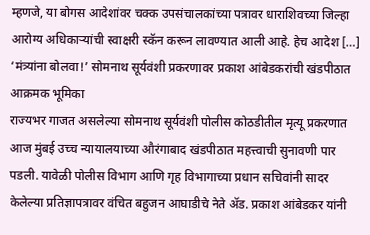म्हणजे, या बोगस आदेशांवर चक्क उपसंचालकांच्या पत्रावर धाराशिवच्या जिल्हा आरोग्य अधिकाऱ्यांची स्वाक्षरी स्कॅन करून लावण्यात आली आहे. हेच आदेश […]
‘मंत्र्यांना बोलवा!’ सोमनाथ सूर्यवंशी प्रकरणावर प्रकाश आंबेडकरांची खंडपीठात आक्रमक भूमिका
राज्यभर गाजत असलेल्या सोमनाथ सूर्यवंशी पोलीस कोठडीतील मृत्यू प्रकरणात आज मुंबई उच्च न्यायालयाच्या औरंगाबाद खंडपीठात महत्त्वाची सुनावणी पार पडली. यावेळी पोलीस विभाग आणि गृह विभागाच्या प्रधान सचिवांनी सादर केलेल्या प्रतिज्ञापत्रावर वंचित बहुजन आघाडीचे नेते ॲड. प्रकाश आंबेडकर यांनी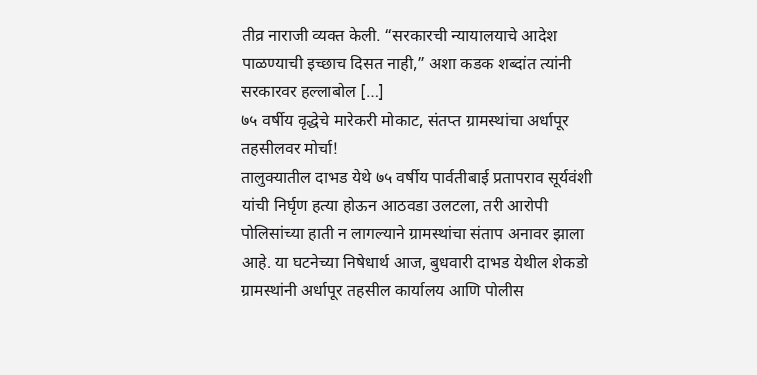तीव्र नाराजी व्यक्त केली. “सरकारची न्यायालयाचे आदेश पाळण्याची इच्छाच दिसत नाही,” अशा कडक शब्दांत त्यांनी सरकारवर हल्लाबोल […]
७५ वर्षीय वृद्धेचे मारेकरी मोकाट, संतप्त ग्रामस्थांचा अर्धापूर तहसीलवर मोर्चा!
तालुक्यातील दाभड येथे ७५ वर्षीय पार्वतीबाई प्रतापराव सूर्यवंशी यांची निर्घृण हत्या होऊन आठवडा उलटला, तरी आरोपी पोलिसांच्या हाती न लागल्याने ग्रामस्थांचा संताप अनावर झाला आहे. या घटनेच्या निषेधार्थ आज, बुधवारी दाभड येथील शेकडो ग्रामस्थांनी अर्धापूर तहसील कार्यालय आणि पोलीस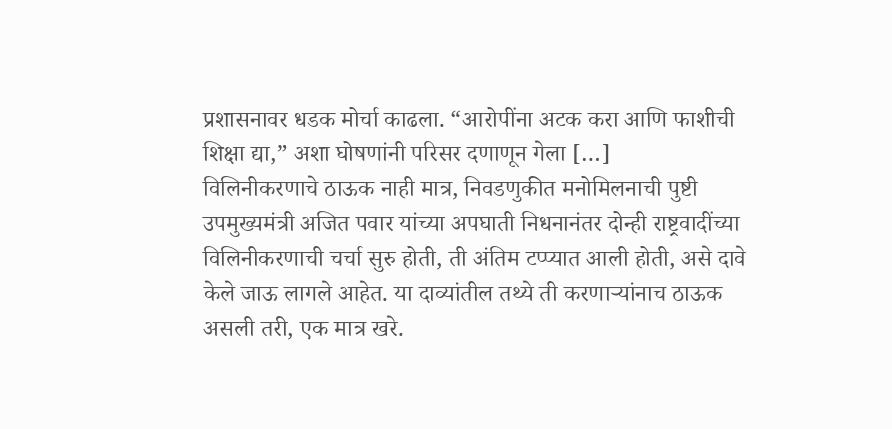प्रशासनावर धडक मोर्चा काढला. “आरोपींना अटक करा आणि फाशीची शिक्षा द्या,” अशा घोषणांनी परिसर दणाणून गेला […]
विलिनीकरणाचे ठाऊक नाही मात्र, निवडणुकीत मनोमिलनाची पुष्टी
उपमुख्यमंत्री अजित पवार यांच्या अपघाती निधनानंतर दोन्ही राष्ट्रवादींच्या विलिनीकरणाची चर्चा सुरु होती, ती अंतिम टप्प्यात आली होती, असे दावे केले जाऊ लागले आहेत. या दाव्यांतील तथ्ये ती करणाऱ्यांनाच ठाऊक असली तरी, एक मात्र खरे.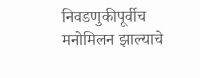निवडणुकीपूर्वीच मनोमिलन झाल्याचे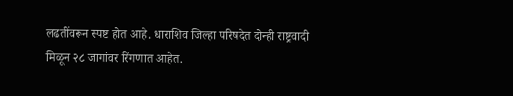लढतींवरून स्पष्ट होत आहे. धाराशिव जिल्हा परिषदेत दोन्ही राष्ट्रवादी मिळून २८ जागांवर रिंगणात आहेत.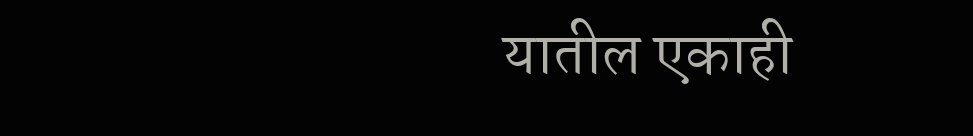यातील एकाही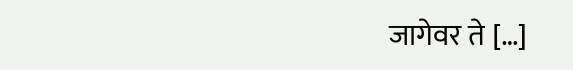जागेवर ते […]